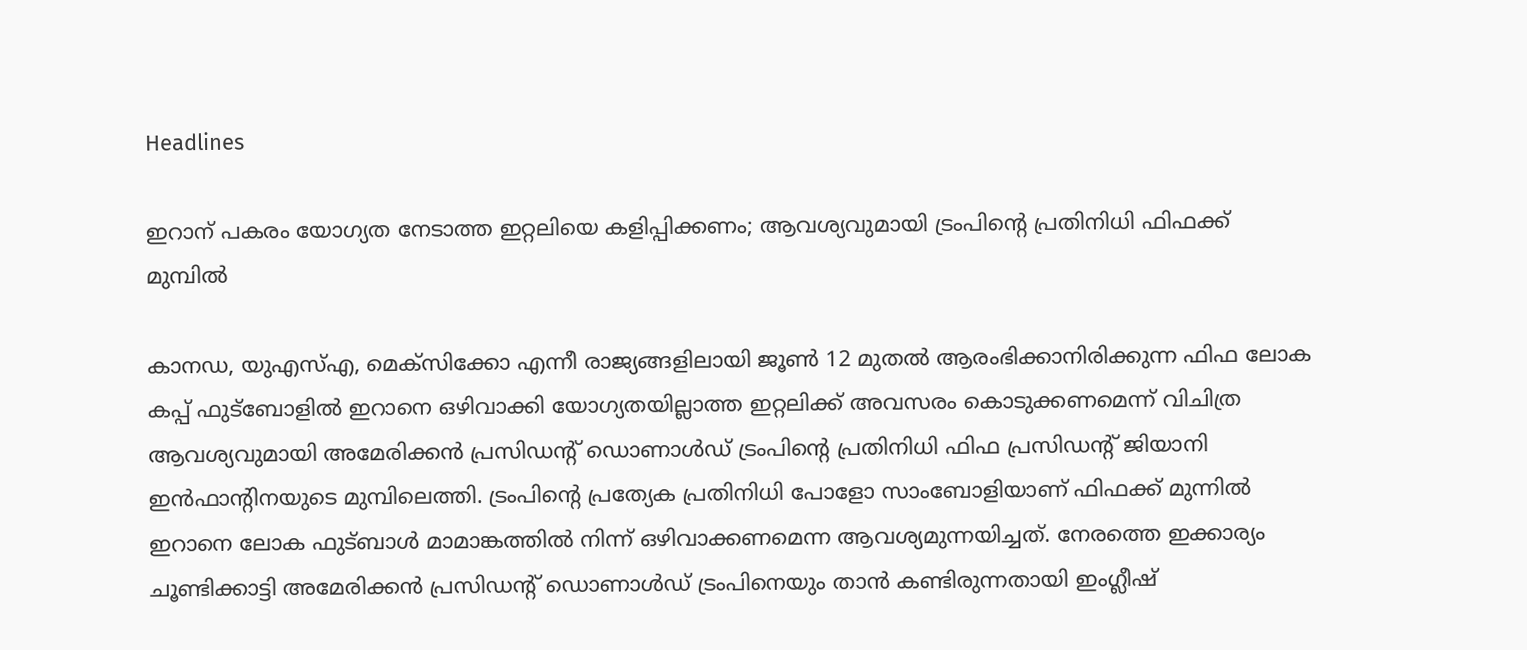Headlines

ഇറാന് പകരം യോഗ്യത നേടാത്ത ഇറ്റലിയെ കളിപ്പിക്കണം; ആവശ്യവുമായി ട്രംപിന്റെ പ്രതിനിധി ഫിഫക്ക് മുമ്പില്‍

കാനഡ, യുഎസ്എ, മെക്‌സിക്കോ എന്നീ രാജ്യങ്ങളിലായി ജൂണ്‍ 12 മുതല്‍ ആരംഭിക്കാനിരിക്കുന്ന ഫിഫ ലോക കപ്പ് ഫുട്‌ബോളില്‍ ഇറാനെ ഒഴിവാക്കി യോഗ്യതയില്ലാത്ത ഇറ്റലിക്ക് അവസരം കൊടുക്കണമെന്ന് വിചിത്ര ആവശ്യവുമായി അമേരിക്കന്‍ പ്രസിഡന്റ് ഡൊണാള്‍ഡ് ട്രംപിന്റെ പ്രതിനിധി ഫിഫ പ്രസിഡന്റ് ജിയാനി ഇന്‍ഫാന്റിനയുടെ മുമ്പിലെത്തി. ട്രംപിന്റെ പ്രത്യേക പ്രതിനിധി പോളോ സാംബോളിയാണ് ഫിഫക്ക് മുന്നില്‍ ഇറാനെ ലോക ഫുട്ബാള്‍ മാമാങ്കത്തില്‍ നിന്ന് ഒഴിവാക്കണമെന്ന ആവശ്യമുന്നയിച്ചത്. നേരത്തെ ഇക്കാര്യം ചൂണ്ടിക്കാട്ടി അമേരിക്കന്‍ പ്രസിഡന്റ് ഡൊണാള്‍ഡ് ട്രംപിനെയും താന്‍ കണ്ടിരുന്നതായി ഇംഗ്ലീഷ്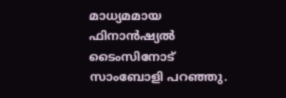മാധ്യമമായ ഫിനാന്‍ഷ്യല്‍ ടൈംസിനോട് സാംബോളി പറഞ്ഞു.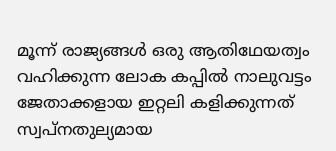മൂന്ന് രാജ്യങ്ങള്‍ ഒരു ആതിഥേയത്വം വഹിക്കുന്ന ലോക കപ്പില്‍ നാലുവട്ടം ജേതാക്കളായ ഇറ്റലി കളിക്കുന്നത് സ്വപ്‌നതുല്യമായ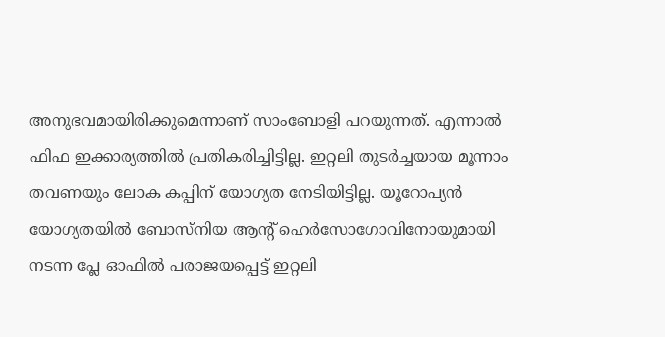അനുഭവമായിരിക്കുമെന്നാണ് സാംബോളി പറയുന്നത്. എന്നാല്‍ ഫിഫ ഇക്കാര്യത്തില്‍ പ്രതികരിച്ചിട്ടില്ല. ഇറ്റലി തുടര്‍ച്ചയായ മൂന്നാം തവണയും ലോക കപ്പിന് യോഗ്യത നേടിയിട്ടില്ല. യൂറോപ്യന്‍ യോഗ്യതയില്‍ ബോസ്‌നിയ ആന്റ് ഹെര്‍സോഗോവിനോയുമായി നടന്ന പ്ലേ ഓഫില്‍ പരാജയപ്പെട്ട് ഇറ്റലി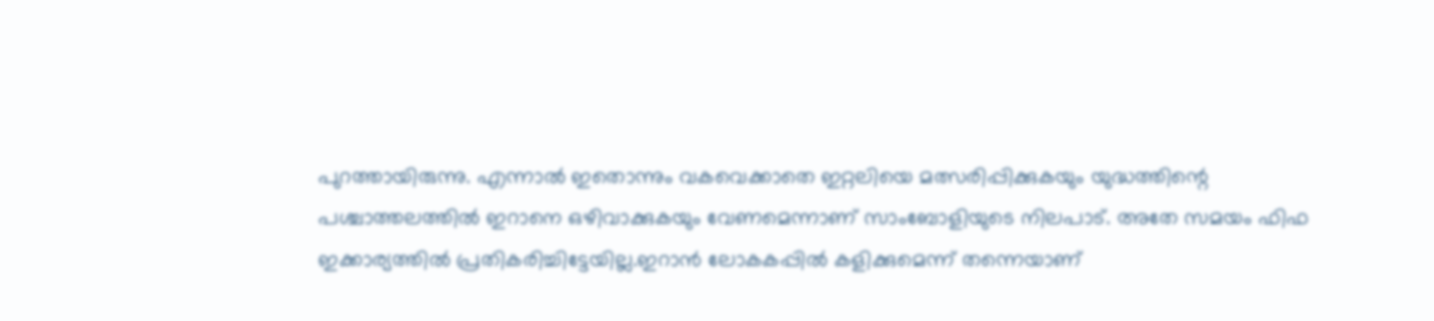പുറത്തായിരുന്നു. എന്നാല്‍ ഇതൊന്നും വകവെക്കാതെ ഇറ്റലിയെ മത്സരിപ്പിക്കുകയും യുദ്ധത്തിന്റെ പശ്ചാത്തലത്തില്‍ ഇറാനെ ഒഴിവാക്കുകയും വേണമെന്നാണ് സാംബോളിയുടെ നിലപാട്. അതേ സമയം ഫിഫ ഇക്കാര്യത്തില്‍ പ്രതികരിച്ചിട്ടേയില്ല.ഇറാന്‍ ലോകകപ്പില്‍ കളിക്കുമെന്ന് തന്നെയാണ്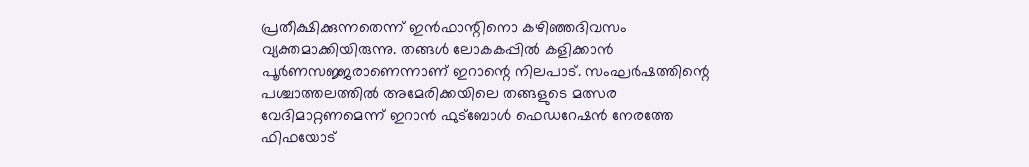പ്രതീക്ഷിക്കുന്നതെന്ന് ഇന്‍ഫാന്റിനൊ കഴിഞ്ഞദിവസം വ്യക്തമാക്കിയിരുന്നു. തങ്ങള്‍ ലോകകപ്പില്‍ കളിക്കാന്‍ പൂര്‍ണസജ്ജരാണെന്നാണ് ഇറാന്റെ നിലപാട്. സംഘര്‍ഷത്തിന്റെ പശ്ചാത്തലത്തില്‍ അമേരിക്കയിലെ തങ്ങളുടെ മത്സര വേദിമാറ്റണമെന്ന് ഇറാന്‍ ഫുട്‌ബോള്‍ ഫെഡറേഷന്‍ നേരത്തേ ഫിഫയോട്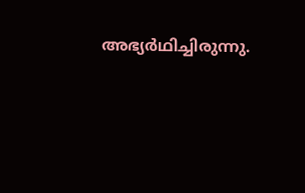അഭ്യര്‍ഥിച്ചിരുന്നു.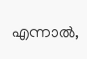എന്നാല്‍,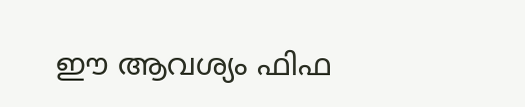ഈ ആവശ്യം ഫിഫ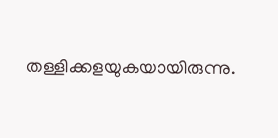തള്ളിക്കളയുകയായിരുന്നു.